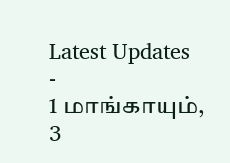Latest Updates
-
1 மாங்காயும், 3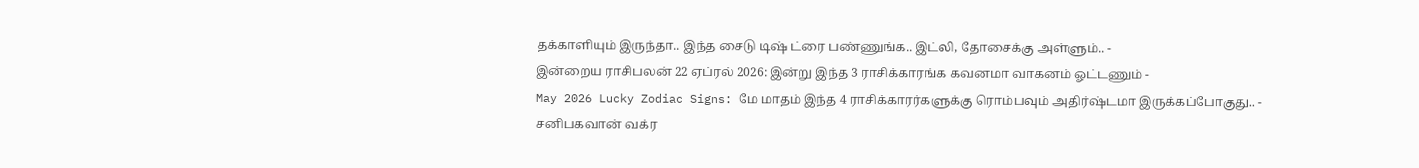தக்காளியும் இருந்தா.. இந்த சைடு டிஷ் ட்ரை பண்ணுங்க.. இட்லி, தோசைக்கு அள்ளும்.. -
இன்றைய ராசிபலன் 22 ஏப்ரல் 2026: இன்று இந்த 3 ராசிக்காரங்க கவனமா வாகனம் ஓட்டணும் -
May 2026 Lucky Zodiac Signs: மே மாதம் இந்த 4 ராசிக்காரர்களுக்கு ரொம்பவும் அதிர்ஷ்டமா இருக்கப்போகுது.. -
சனிபகவான் வக்ர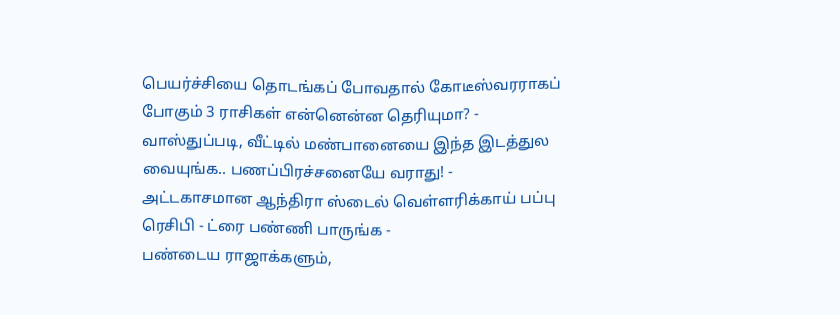பெயர்ச்சியை தொடங்கப் போவதால் கோடீஸ்வரராகப் போகும் 3 ராசிகள் என்னென்ன தெரியுமா? -
வாஸ்துப்படி, வீட்டில் மண்பானையை இந்த இடத்துல வையுங்க.. பணப்பிரச்சனையே வராது! -
அட்டகாசமான ஆந்திரா ஸ்டைல் வெள்ளரிக்காய் பப்பு ரெசிபி - ட்ரை பண்ணி பாருங்க -
பண்டைய ராஜாக்களும்,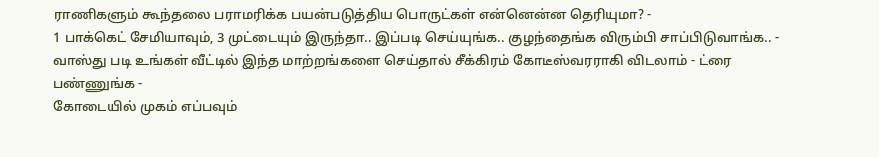ராணிகளும் கூந்தலை பராமரிக்க பயன்படுத்திய பொருட்கள் என்னென்ன தெரியுமா? -
1 பாக்கெட் சேமியாவும், 3 முட்டையும் இருந்தா.. இப்படி செய்யுங்க.. குழந்தைங்க விரும்பி சாப்பிடுவாங்க.. -
வாஸ்து படி உங்கள் வீட்டில் இந்த மாற்றங்களை செய்தால் சீக்கிரம் கோடீஸ்வரராகி விடலாம் - ட்ரை பண்ணுங்க -
கோடையில் முகம் எப்பவும்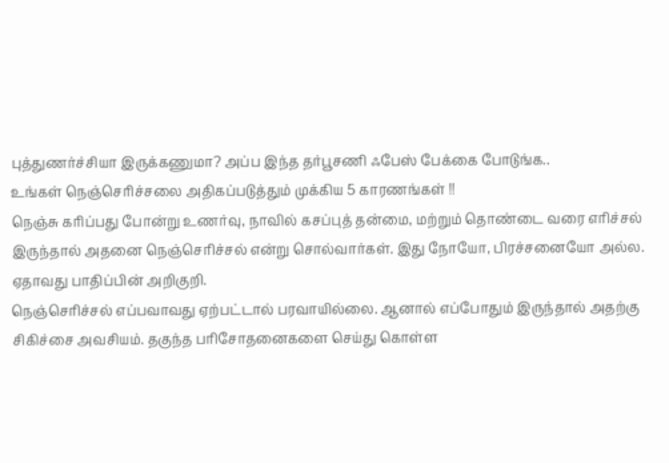புத்துணர்ச்சியா இருக்கணுமா? அப்ப இந்த தர்பூசணி ஃபேஸ் பேக்கை போடுங்க..
உங்கள் நெஞ்செரிச்சலை அதிகப்படுத்தும் முக்கிய 5 காரணங்கள் !!
நெஞ்சு கரிப்பது போன்று உணர்வு, நாவில் கசப்புத் தன்மை, மற்றும் தொண்டை வரை எரிச்சல் இருந்தால் அதனை நெஞ்செரிச்சல் என்று சொல்வார்கள். இது நோயோ, பிரச்சனையோ அல்ல. ஏதாவது பாதிப்பின் அறிகுறி.
நெஞ்செரிச்சல் எப்பவாவது ஏற்பட்டால் பரவாயில்லை. ஆனால் எப்போதும் இருந்தால் அதற்கு சிகிச்சை அவசியம். தகுந்த பரிசோதனைகளை செய்து கொள்ள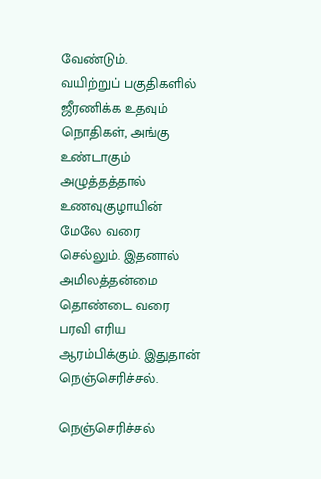வேண்டும்.
வயிற்றுப் பகுதிகளில் ஜீரணிக்க உதவும் நொதிகள், அங்கு உண்டாகும் அழுத்தத்தால் உணவுகுழாயின் மேலே வரை செல்லும். இதனால் அமிலத்தன்மை தொண்டை வரை பரவி எரிய ஆரம்பிக்கும். இதுதான் நெஞ்செரிச்சல்.

நெஞ்செரிச்சல்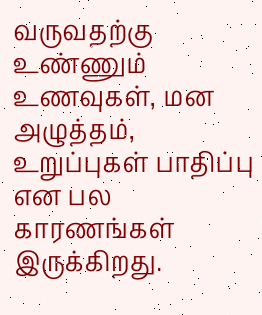வருவதற்கு உண்ணும் உணவுகள், மன அழுத்தம், உறுப்புகள் பாதிப்பு என பல காரணங்கள் இருக்கிறது.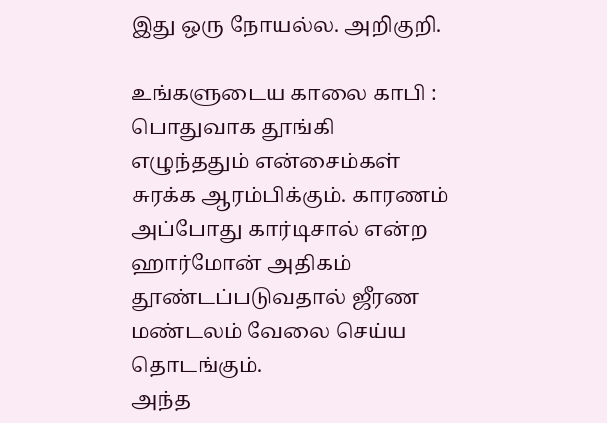இது ஒரு நோயல்ல. அறிகுறி.

உங்களுடைய காலை காபி :
பொதுவாக தூங்கி எழுந்ததும் என்சைம்கள் சுரக்க ஆரம்பிக்கும். காரணம் அப்போது கார்டிசால் என்ற ஹார்மோன் அதிகம் தூண்டப்படுவதால் ஜீரண மண்டலம் வேலை செய்ய தொடங்கும்.
அந்த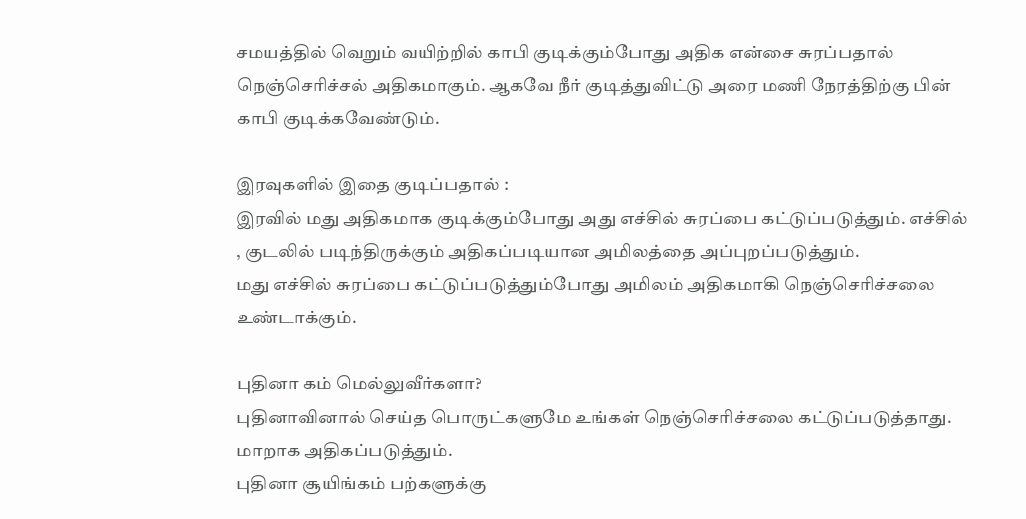சமயத்தில் வெறும் வயிற்றில் காபி குடிக்கும்போது அதிக என்சை சுரப்பதால் நெஞ்செரிச்சல் அதிகமாகும். ஆகவே நீர் குடித்துவிட்டு அரை மணி நேரத்திற்கு பின் காபி குடிக்கவேண்டும்.

இரவுகளில் இதை குடிப்பதால் :
இரவில் மது அதிகமாக குடிக்கும்போது அது எச்சில் சுரப்பை கட்டுப்படுத்தும். எச்சில் , குடலில் படிந்திருக்கும் அதிகப்படியான அமிலத்தை அப்புறப்படுத்தும்.
மது எச்சில் சுரப்பை கட்டுப்படுத்தும்போது அமிலம் அதிகமாகி நெஞ்செரிச்சலை உண்டாக்கும்.

புதினா கம் மெல்லுவீர்களா?
புதினாவினால் செய்த பொருட்களுமே உங்கள் நெஞ்செரிச்சலை கட்டுப்படுத்தாது. மாறாக அதிகப்படுத்தும்.
புதினா சூயிங்கம் பற்களுக்கு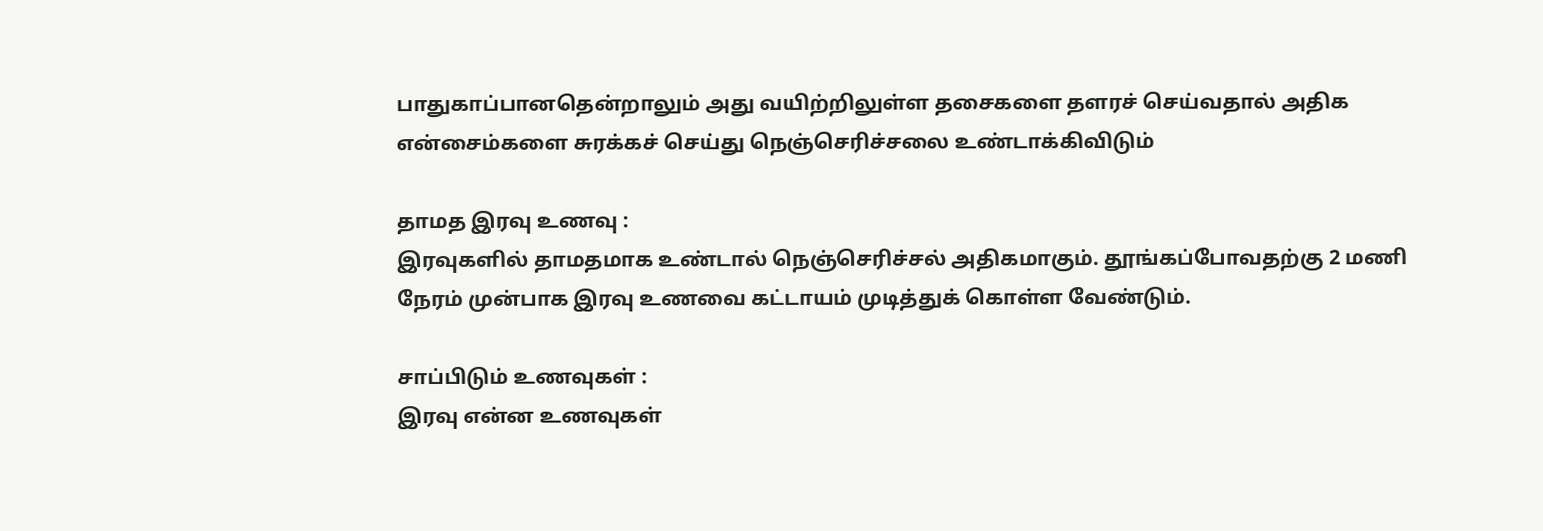பாதுகாப்பானதென்றாலும் அது வயிற்றிலுள்ள தசைகளை தளரச் செய்வதால் அதிக என்சைம்களை சுரக்கச் செய்து நெஞ்செரிச்சலை உண்டாக்கிவிடும்

தாமத இரவு உணவு :
இரவுகளில் தாமதமாக உண்டால் நெஞ்செரிச்சல் அதிகமாகும். தூங்கப்போவதற்கு 2 மணி நேரம் முன்பாக இரவு உணவை கட்டாயம் முடித்துக் கொள்ள வேண்டும்.

சாப்பிடும் உணவுகள் :
இரவு என்ன உணவுகள்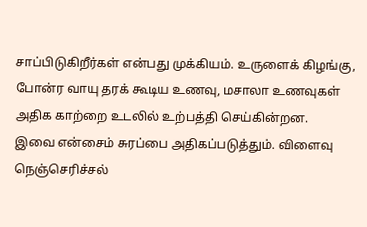சாப்பிடுகிறீர்கள் என்பது முக்கியம். உருளைக் கிழங்கு, போன்ர வாயு தரக் கூடிய உணவு, மசாலா உணவுகள் அதிக காற்றை உடலில் உற்பத்தி செய்கின்றன.
இவை என்சைம் சுரப்பை அதிகப்படுத்தும். விளைவு நெஞ்செரிச்சல்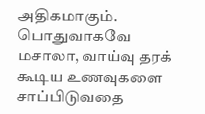அதிகமாகும். பொதுவாகவே மசாலா, வாய்வு தரக் கூடிய உணவுகளை சாப்பிடுவதை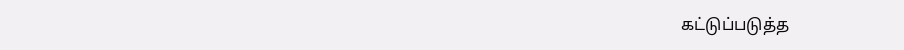கட்டுப்படுத்த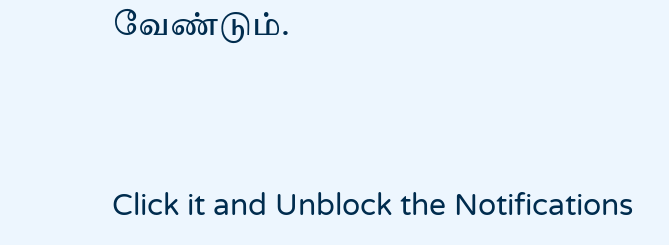வேண்டும்.



Click it and Unblock the Notifications